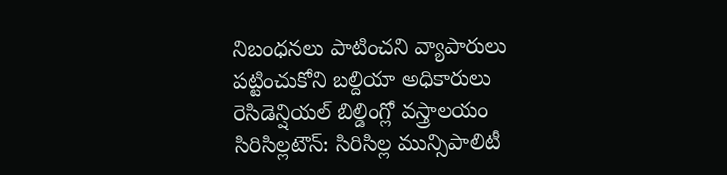నిబంధనలు పాటించని వ్యాపారులు
పట్టించుకోని బల్దియా అధికారులు
రెసిడెన్షియల్ బిల్డింగ్లో వస్త్రాలయం
సిరిసిల్లటౌన్: సిరిసిల్ల మున్సిపాలిటీ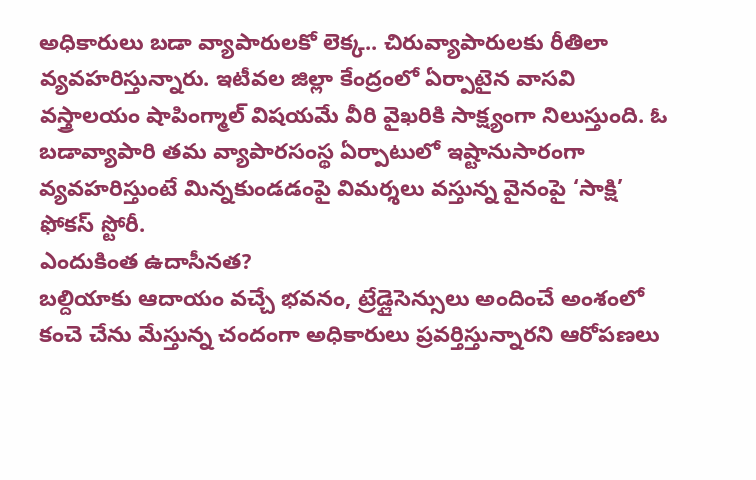అధికారులు బడా వ్యాపారులకో లెక్క.. చిరువ్యాపారులకు రీతిలా వ్యవహరిస్తున్నారు. ఇటీవల జిల్లా కేంద్రంలో ఏర్పాటైన వాసవి వస్త్రాలయం షాపింగ్మాల్ విషయమే వీరి వైఖరికి సాక్ష్యంగా నిలుస్తుంది. ఓ బడావ్యాపారి తమ వ్యాపారసంస్థ ఏర్పాటులో ఇష్టానుసారంగా వ్యవహరిస్తుంటే మిన్నకుండడంపై విమర్శలు వస్తున్న వైనంపై ‘సాక్షి’ ఫోకస్ స్టోరీ.
ఎందుకింత ఉదాసీనత?
బల్దియాకు ఆదాయం వచ్చే భవనం, ట్రేడ్లైసెన్సులు అందించే అంశంలో కంచె చేను మేస్తున్న చందంగా అధికారులు ప్రవర్తిస్తున్నారని ఆరోపణలు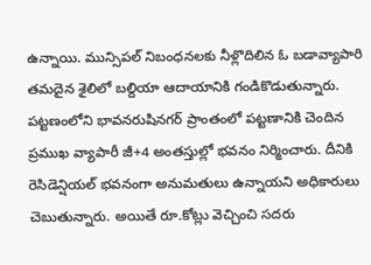ఉన్నాయి. మున్సిపల్ నిబంధనలకు నీళ్లొదిలిన ఓ బడావ్యాపారి తమదైన శైలిలో బల్దియా ఆదాయానికి గండికొడుతున్నారు. పట్టణంలోని భావనరుషినగర్ ప్రాంతంలో పట్టణానికి చెందిన ప్రముఖ వ్యాపారీ జీ+4 అంతస్తుల్లో భవనం నిర్మించారు. దీనికి రెసిడెన్షియల్ భవనంగా అనుమతులు ఉన్నాయని అధికారులు చెబుతున్నారు. అయితే రూ.కోట్లు వెచ్చించి సదరు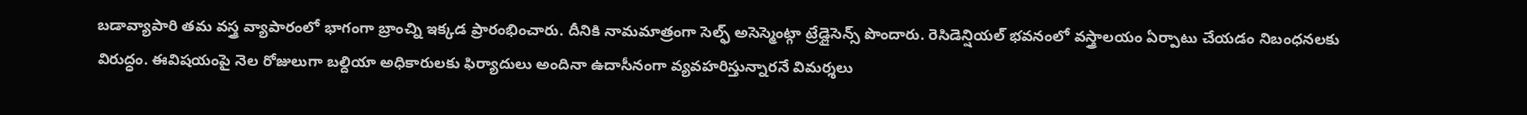బడావ్యాపారి తమ వస్త్ర వ్యాపారంలో భాగంగా బ్రాంచ్ని ఇక్కడ ప్రారంభించారు. దీనికి నామమాత్రంగా సెల్ఫ్ అసెస్మెంట్గా ట్రేడ్లైసెన్స్ పొందారు. రెసిడెన్షియల్ భవనంలో వస్త్రాలయం ఏర్పాటు చేయడం నిబంధనలకు విరుద్ధం. ఈవిషయంపై నెల రోజులుగా బల్దియా అధికారులకు ఫిర్యాదులు అందినా ఉదాసీనంగా వ్యవహరిస్తున్నారనే విమర్శలు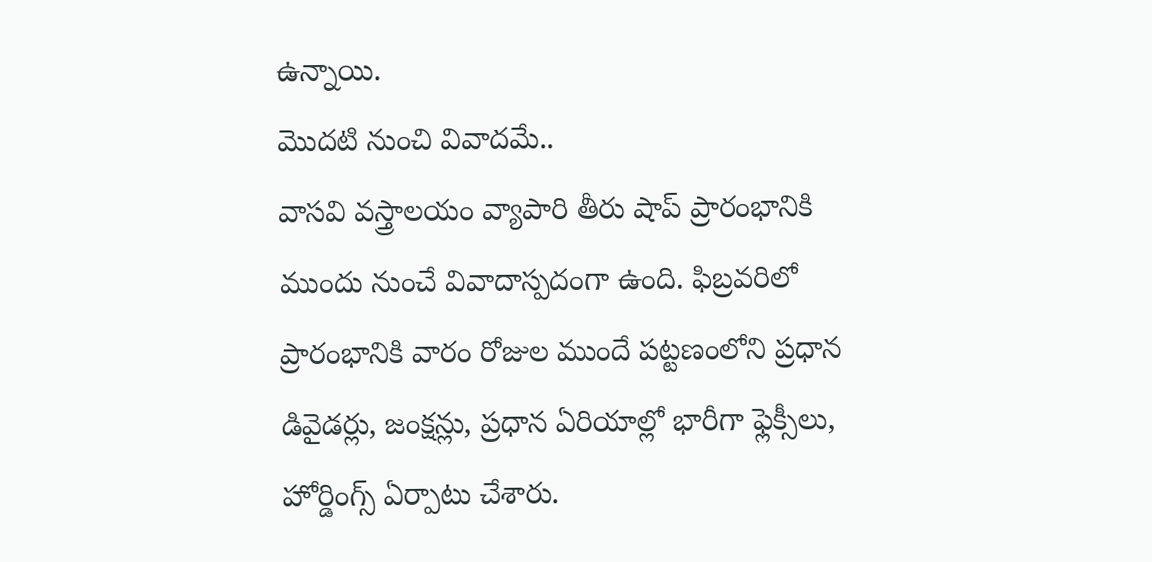ఉన్నాయి.
మొదటి నుంచి వివాదమే..
వాసవి వస్త్రాలయం వ్యాపారి తీరు షాప్ ప్రారంభానికి ముందు నుంచే వివాదాస్పదంగా ఉంది. ఫిబ్రవరిలో ప్రారంభానికి వారం రోజుల ముందే పట్టణంలోని ప్రధాన డివైడర్లు, జంక్షన్లు, ప్రధాన ఏరియాల్లో భారీగా ఫ్లెక్సీలు, హోర్డింగ్స్ ఏర్పాటు చేశారు.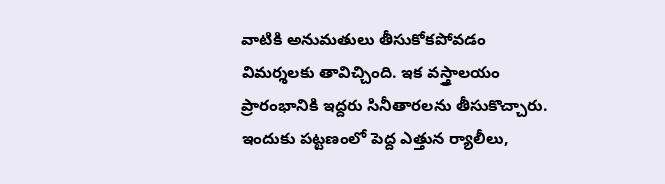వాటికి అనుమతులు తీసుకోకపోవడం విమర్శలకు తావిచ్చింది. ఇక వస్త్రాలయం ప్రారంభానికి ఇద్దరు సినీతారలను తీసుకొచ్చారు. ఇందుకు పట్టణంలో పెద్ద ఎత్తున ర్యాలీలు,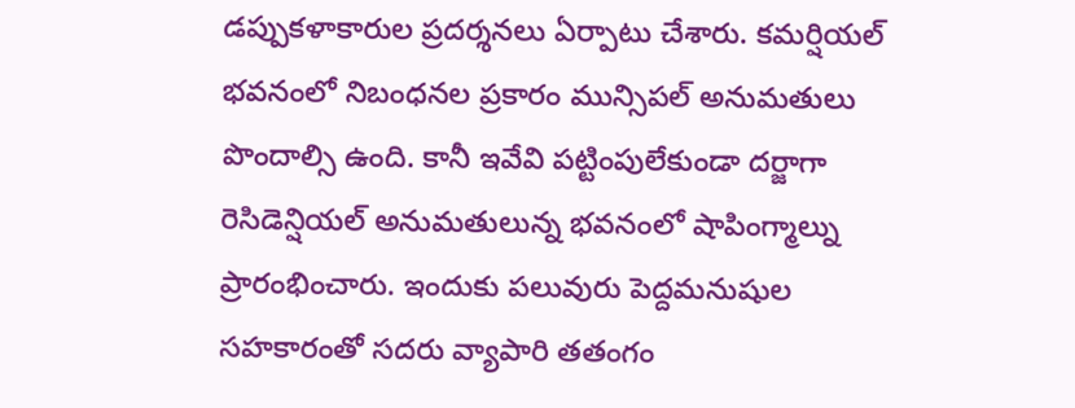డప్పుకళాకారుల ప్రదర్శనలు ఏర్పాటు చేశారు. కమర్షియల్ భవనంలో నిబంధనల ప్రకారం మున్సిపల్ అనుమతులు పొందాల్సి ఉంది. కానీ ఇవేవి పట్టింపులేకుండా దర్జాగా రెసిడెన్షియల్ అనుమతులున్న భవనంలో షాపింగ్మాల్ను ప్రారంభించారు. ఇందుకు పలువురు పెద్దమనుషుల సహకారంతో సదరు వ్యాపారి తతంగం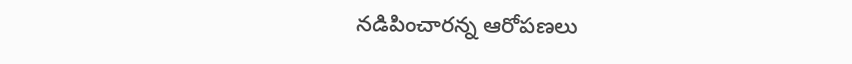నడిపించారన్న ఆరోపణలు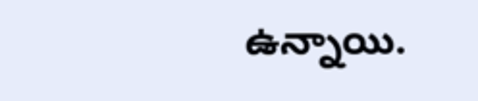ఉన్నాయి.